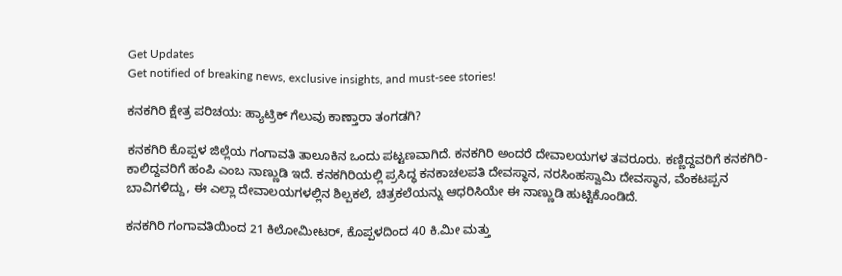Get Updates
Get notified of breaking news, exclusive insights, and must-see stories!

ಕನಕಗಿರಿ ಕ್ಷೇತ್ರ ಪರಿಚಯ: ಹ್ಯಾಟ್ರಿಕ್ ಗೆಲುವು ಕಾಣ್ತಾರಾ ತಂಗಡಗಿ?

ಕನಕಗಿರಿ ಕೊಪ್ಪಳ ಜಿಲ್ಲೆಯ ಗಂಗಾವತಿ ತಾಲೂಕಿನ ಒಂದು ಪಟ್ಟಣವಾಗಿದೆ. ಕನಕಗಿರಿ ಅಂದರೆ ದೇವಾಲಯಗಳ ತವರೂರು. ಕಣ್ಣಿದ್ದವರಿಗೆ ಕನಕಗಿರಿ-ಕಾಲಿದ್ದವರಿಗೆ ಹಂಪಿ ಎಂಬ ನಾಣ್ಣುಡಿ ಇದೆ. ಕನಕಗಿರಿಯಲ್ಲಿ ಪ್ರಸಿದ್ಧ ಕನಕಾಚಲಪತಿ ದೇವಸ್ಥಾನ, ನರಸಿಂಹಸ್ವಾಮಿ ದೇವಸ್ಥಾನ, ವೆಂಕಟಪ್ಪನ ಬಾವಿಗಳಿದ್ದು, ಈ ಎಲ್ಲಾ ದೇವಾಲಯಗಳಲ್ಲಿನ ಶಿಲ್ಪಕಲೆ, ಚಿತ್ರಕಲೆಯನ್ನು ಆಧರಿಸಿಯೇ ಈ ನಾಣ್ಣುಡಿ ಹುಟ್ಟಿಕೊಂಡಿದೆ.

ಕನಕಗಿರಿ ಗಂಗಾವತಿಯಿಂದ 21 ಕಿಲೋಮೀಟರ್, ಕೊಪ್ಪಳದಿಂದ 40 ಕಿ.ಮೀ ಮತ್ತು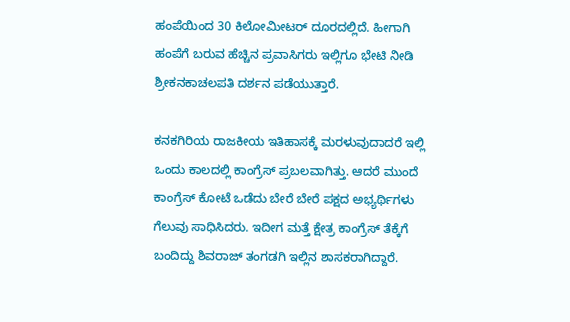ಹಂಪೆಯಿಂದ 30 ಕಿಲೋಮೀಟರ್ ದೂರದಲ್ಲಿದೆ. ಹೀಗಾಗಿ ಹಂಪೆಗೆ ಬರುವ ಹೆಚ್ಚಿನ ಪ್ರವಾಸಿಗರು ಇಲ್ಲಿಗೂ ಭೇಟಿ ನೀಡಿ ಶ್ರೀಕನಕಾಚಲಪತಿ ದರ್ಶನ ಪಡೆಯುತ್ತಾರೆ.

ಕನಕಗಿರಿಯ ರಾಜಕೀಯ ಇತಿಹಾಸಕ್ಕೆ ಮರಳುವುದಾದರೆ ಇಲ್ಲಿ ಒಂದು ಕಾಲದಲ್ಲಿ ಕಾಂಗ್ರೆಸ್ ಪ್ರಬಲವಾಗಿತ್ತು. ಆದರೆ ಮುಂದೆ ಕಾಂಗ್ರೆಸ್ ಕೋಟೆ ಒಡೆದು ಬೇರೆ ಬೇರೆ ಪಕ್ಷದ ಅಭ್ಯರ್ಥಿಗಳು ಗೆಲುವು ಸಾಧಿಸಿದರು. ಇದೀಗ ಮತ್ತೆ ಕ್ಷೇತ್ರ ಕಾಂಗ್ರೆಸ್ ತೆಕ್ಕೆಗೆ ಬಂದಿದ್ದು ಶಿವರಾಜ್ ತಂಗಡಗಿ ಇಲ್ಲಿನ ಶಾಸಕರಾಗಿದ್ದಾರೆ.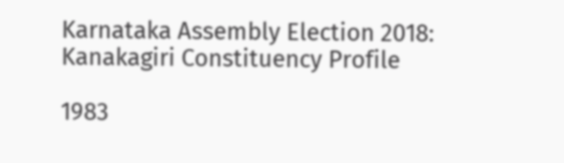Karnataka Assembly Election 2018: Kanakagiri Constituency Profile

1983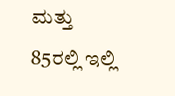ಮತ್ತು 85ರಲ್ಲಿ ಇಲ್ಲಿ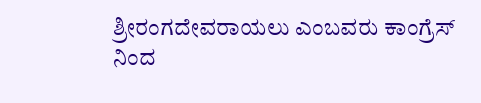ಶ್ರೀರಂಗದೇವರಾಯಲು ಎಂಬವರು ಕಾಂಗ್ರೆಸ್ ನಿಂದ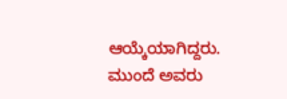ಆಯ್ಕೆಯಾಗಿದ್ದರು. ಮುಂದೆ ಅವರು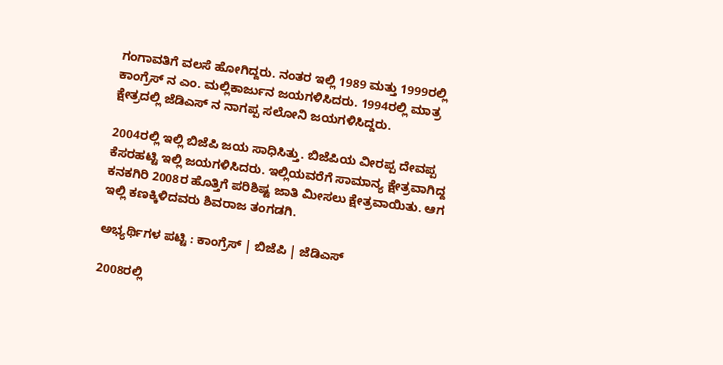ಗಂಗಾವತಿಗೆ ವಲಸೆ ಹೋಗಿದ್ದರು. ನಂತರ ಇಲ್ಲಿ 1989 ಮತ್ತು 1999ರಲ್ಲಿ ಕಾಂಗ್ರೆಸ್ ನ ಎಂ. ಮಲ್ಲಿಕಾರ್ಜುನ ಜಯಗಳಿಸಿದರು. 1994ರಲ್ಲಿ ಮಾತ್ರ ಕ್ಷೇತ್ರದಲ್ಲಿ ಜೆಡಿಎಸ್ ನ ನಾಗಪ್ಪ ಸಲೋನಿ ಜಯಗಳಿಸಿದ್ದರು.

2004ರಲ್ಲಿ ಇಲ್ಲಿ ಬಿಜೆಪಿ ಜಯ ಸಾಧಿಸಿತ್ತು. ಬಿಜೆಪಿಯ ವೀರಪ್ಪ ದೇವಪ್ಪ ಕೆಸರಹಟ್ಟಿ ಇಲ್ಲಿ ಜಯಗಳಿಸಿದರು. ಇಲ್ಲಿಯವರೆಗೆ ಸಾಮಾನ್ಯ ಕ್ಷೇತ್ರವಾಗಿದ್ದ ಕನಕಗಿರಿ 2008ರ ಹೊತ್ತಿಗೆ ಪರಿಶಿಷ್ಟ ಜಾತಿ ಮೀಸಲು ಕ್ಷೇತ್ರವಾಯಿತು. ಆಗ ಇಲ್ಲಿ ಕಣಕ್ಕಿಳಿದವರು ಶಿವರಾಜ ತಂಗಡಗಿ.

ಅಭ್ಯರ್ಥಿಗಳ ಪಟ್ಟಿ : ಕಾಂಗ್ರೆಸ್ | ಬಿಜೆಪಿ | ಜೆಡಿಎಸ್

2008ರಲ್ಲಿ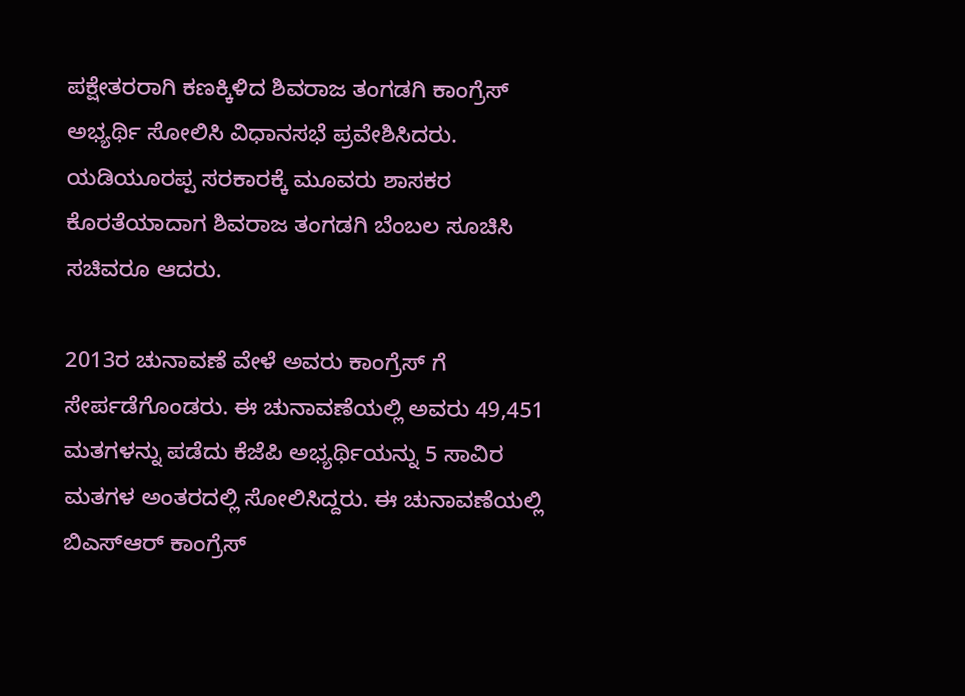ಪಕ್ಷೇತರರಾಗಿ ಕಣಕ್ಕಿಳಿದ ಶಿವರಾಜ ತಂಗಡಗಿ ಕಾಂಗ್ರೆಸ್ ಅಭ್ಯರ್ಥಿ ಸೋಲಿಸಿ ವಿಧಾನಸಭೆ ಪ್ರವೇಶಿಸಿದರು. ಯಡಿಯೂರಪ್ಪ ಸರಕಾರಕ್ಕೆ ಮೂವರು ಶಾಸಕರ ಕೊರತೆಯಾದಾಗ ಶಿವರಾಜ ತಂಗಡಗಿ ಬೆಂಬಲ ಸೂಚಿಸಿ ಸಚಿವರೂ ಆದರು.

2013ರ ಚುನಾವಣೆ ವೇಳೆ ಅವರು ಕಾಂಗ್ರೆಸ್ ಗೆ ಸೇರ್ಪಡೆಗೊಂಡರು. ಈ ಚುನಾವಣೆಯಲ್ಲಿ ಅವರು 49,451 ಮತಗಳನ್ನು ಪಡೆದು ಕೆಜೆಪಿ ಅಭ್ಯರ್ಥಿಯನ್ನು 5 ಸಾವಿರ ಮತಗಳ ಅಂತರದಲ್ಲಿ ಸೋಲಿಸಿದ್ದರು. ಈ ಚುನಾವಣೆಯಲ್ಲಿ ಬಿಎಸ್ಆರ್ ಕಾಂಗ್ರೆಸ್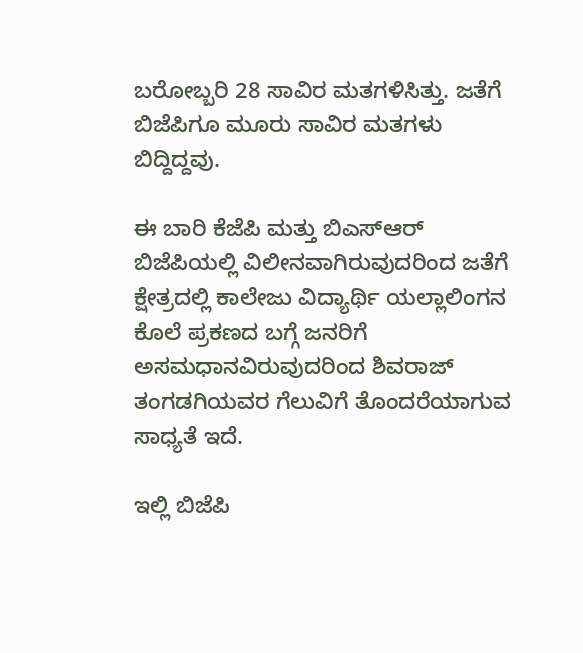ಬರೋಬ್ಬರಿ 28 ಸಾವಿರ ಮತಗಳಿಸಿತ್ತು. ಜತೆಗೆ ಬಿಜೆಪಿಗೂ ಮೂರು ಸಾವಿರ ಮತಗಳು ಬಿದ್ದಿದ್ದವು.

ಈ ಬಾರಿ ಕೆಜೆಪಿ ಮತ್ತು ಬಿಎಸ್ಆರ್ ಬಿಜೆಪಿಯಲ್ಲಿ ವಿಲೀನವಾಗಿರುವುದರಿಂದ ಜತೆಗೆ ಕ್ಷೇತ್ರದಲ್ಲಿ ಕಾಲೇಜು ವಿದ್ಯಾರ್ಥಿ ಯಲ್ಲಾಲಿಂಗನ ಕೊಲೆ ಪ್ರಕಣದ ಬಗ್ಗೆ ಜನರಿಗೆ ಅಸಮಧಾನವಿರುವುದರಿಂದ ಶಿವರಾಜ್ ತಂಗಡಗಿಯವರ ಗೆಲುವಿಗೆ ತೊಂದರೆಯಾಗುವ ಸಾಧ್ಯತೆ ಇದೆ.

ಇಲ್ಲಿ ಬಿಜೆಪಿ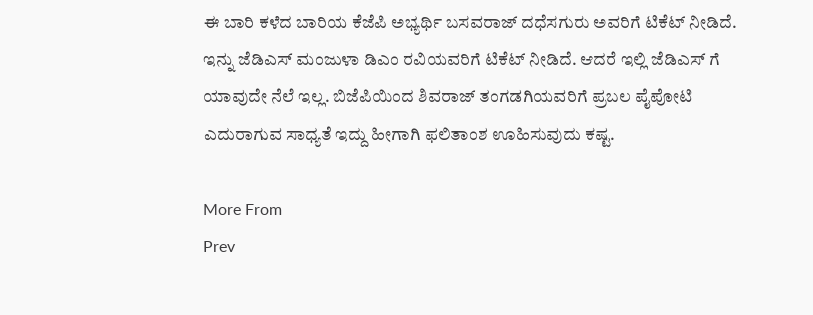ಈ ಬಾರಿ ಕಳೆದ ಬಾರಿಯ ಕೆಜೆಪಿ ಅಭ್ಯರ್ಥಿ ಬಸವರಾಜ್ ದಧೆಸಗುರು ಅವರಿಗೆ ಟಿಕೆಟ್ ನೀಡಿದೆ. ಇನ್ನು ಜೆಡಿಎಸ್ ಮಂಜುಳಾ ಡಿಎಂ ರವಿಯವರಿಗೆ ಟಿಕೆಟ್ ನೀಡಿದೆ. ಆದರೆ ಇಲ್ಲಿ ಜೆಡಿಎಸ್ ಗೆ ಯಾವುದೇ ನೆಲೆ ಇಲ್ಲ. ಬಿಜೆಪಿಯಿಂದ ಶಿವರಾಜ್ ತಂಗಡಗಿಯವರಿಗೆ ಪ್ರಬಲ ಪೈಪೋಟಿ ಎದುರಾಗುವ ಸಾಧ್ಯತೆ ಇದ್ದು ಹೀಗಾಗಿ ಫಲಿತಾಂಶ ಊಹಿಸುವುದು ಕಷ್ಟ.

More From
Prev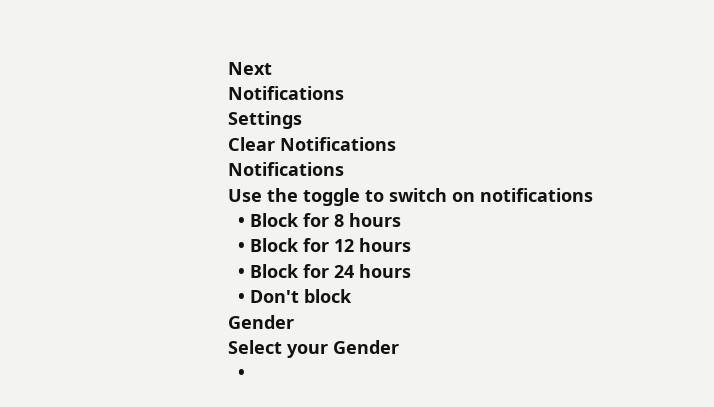Next
Notifications
Settings
Clear Notifications
Notifications
Use the toggle to switch on notifications
  • Block for 8 hours
  • Block for 12 hours
  • Block for 24 hours
  • Don't block
Gender
Select your Gender
  •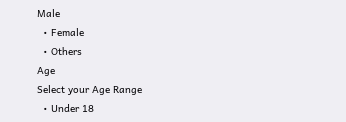Male
  • Female
  • Others
Age
Select your Age Range
  • Under 18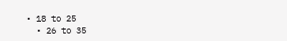• 18 to 25
  • 26 to 35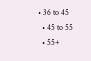• 36 to 45
  • 45 to 55
  • 55+